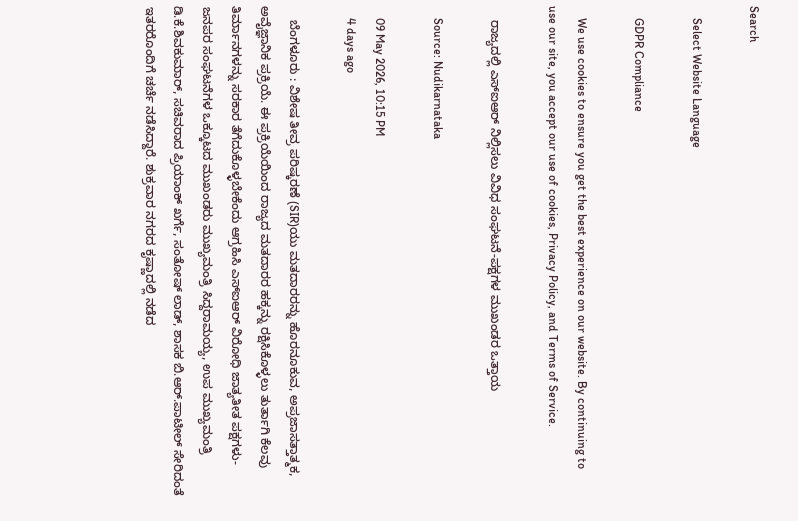Search

    Select Website Language

    GDPR Compliance

    We use cookies to ensure you get the best experience on our website. By continuing to use our site, you accept our use of cookies, Privacy Policy, and Terms of Service.

    ರಾಜ್ಯದಲ್ಲಿ ಎಸ್ಐಆರ್ ನಿಲ್ಲಿಸಲು ವಿವಿಧ ಸಂಘಟನೆ-ಪಕ್ಷಗಳ ಮುಖಂಡರ ಒತ್ತಾಯ

    Source: Nudikarnataka

    09 May 2026, 10:15 PM
    4 days ago

    ಬೆಂಗಳೂರು : ವಿಶೇಷ ತೀವ್ರ ಪರಿಷ್ಕರಣೆ (SIR)ಯು ಮತದಾರರನ್ನು ಹೊರನೂಕುವ, ಅಪ್ರಜಾಸತ್ತಾತ್ಮಕ, ಅವೈಜ್ಞಾನಿಕ ಪ್ರಕ್ರಿಯೆ. ಈ ಪ್ರಕ್ರಿಯೆಯಿಂದ ರಾಜ್ಯದ ಮತದಾರರ ಹಕ್ಕನ್ನು ರಕ್ಷಿಸಿಕೊಳ್ಳಲು ತುರ್ತಾಗಿ ಕೆಲವು ತಿರ್ಮಾನಗಳನ್ನು ಸರಕಾರ ತೆಗೆದುಕೊಳ್ಳಬೇಕೆಂದು ಆಗ್ರಹಿಸಿ ಎಸ್‌ಐಆರ್ ವಿರೋಧಿ ಜಾತ್ಯತೀತ ಪಕ್ಷಗಳು-ಜನಪರ ಸಂಘಟನೆಗಳ ಒಕ್ಕೂಟದ ಮುಖಂಡರು ಮುಖ್ಯಮಂತ್ರಿ ಸಿದ್ದರಾಮಯ್ಯ, ಉಪ ಮುಖ್ಯಮಂತ್ರಿ ಡಿ.ಕೆ.ಶಿವಕುಮಾರ್, ಸಚಿವರಾದ ಪ್ರಿಯಾಂಕ್ ಖರ್ಗೆ, ಸಂತೋಷ್ ಲಾಡ್, ಶಾಸಕ ಬಿ.ಆರ್.ಪಾಟೀಲ್ ಸೇರಿದಂತೆ ಇತರರೊಂದಿಗೆ ಚರ್ಚೆ ನಡೆಸಿದ್ದಾರೆ. ಶುಕ್ರವಾರ ನಗರದ ಕೃಷ್ಣಾದಲ್ಲಿ ನಡೆದ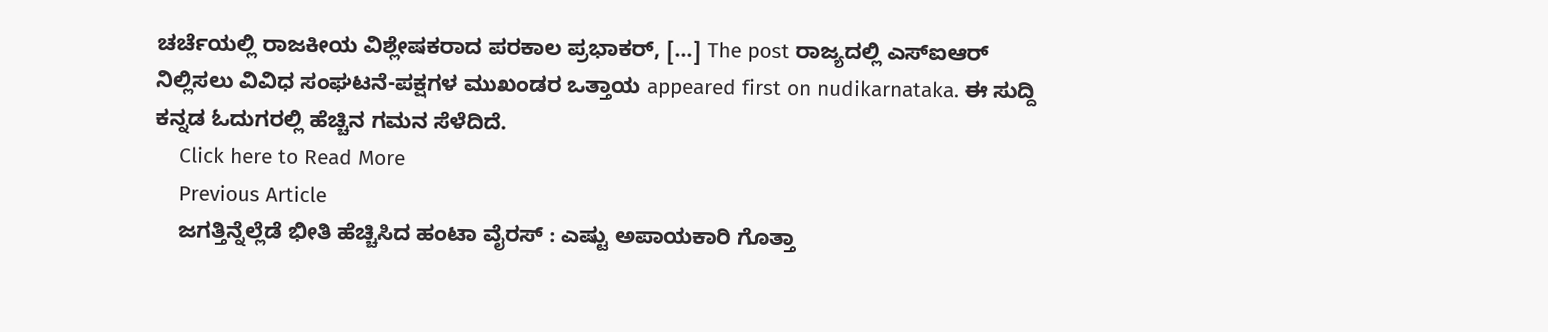ಚರ್ಚೆಯಲ್ಲಿ ರಾಜಕೀಯ ವಿಶ್ಲೇಷಕರಾದ ಪರಕಾಲ ಪ್ರಭಾಕರ್, […] The post ರಾಜ್ಯದಲ್ಲಿ ಎಸ್ಐಆರ್ ನಿಲ್ಲಿಸಲು ವಿವಿಧ ಸಂಘಟನೆ-ಪಕ್ಷಗಳ ಮುಖಂಡರ ಒತ್ತಾಯ appeared first on nudikarnataka. ಈ ಸುದ್ದಿ ಕನ್ನಡ ಓದುಗರಲ್ಲಿ ಹೆಚ್ಚಿನ ಗಮನ ಸೆಳೆದಿದೆ.
    Click here to Read More
    Previous Article
    ಜಗತ್ತಿನ್ನೆಲ್ಲೆಡೆ ಭೀತಿ ಹೆಚ್ಚಿಸಿದ ಹಂಟಾ ವೈರಸ್ : ಎಷ್ಟು ಅಪಾಯಕಾರಿ ಗೊತ್ತಾ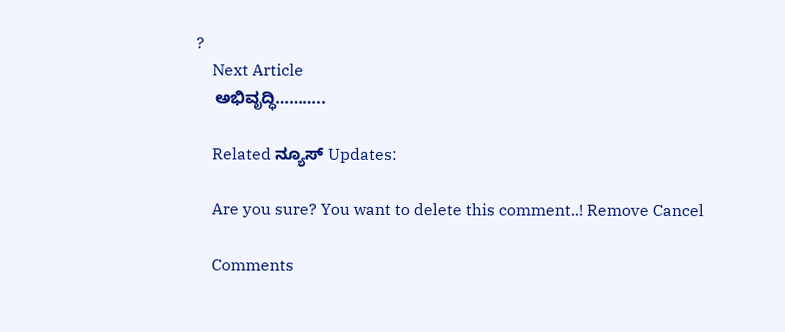?
    Next Article
    ಅಭಿವೃದ್ಧಿ………..

    Related ನ್ಯೂಸ್ Updates:

    Are you sure? You want to delete this comment..! Remove Cancel

    Comments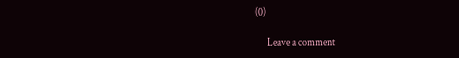(0)

      Leave a comment